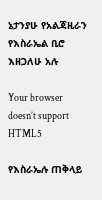ኔታንያሁ የአልጃዚራን የእስራኤል ቢሮ እዘጋለሁ አሉ

Your browser doesn’t support HTML5

የእስራኤሉ ጠቅላይ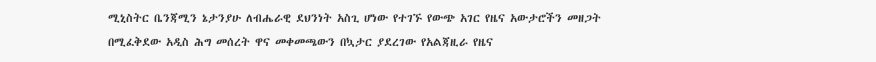ሚኒስትር ቤንጃሚን ኔታንያሁ ለብሔራዊ ደህንነት አስጊ ሆነው የተገኙ የውጭ አገር የዜና አውታሮችን መዘጋት በሚፈቅደው አዲስ ሕግ መሰረት ዋና መቀመጫውን በኳታር ያደረገው የአልጃዚራ የዜና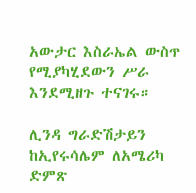አውታር እስራኤል ውስጥ የሚያካሂደውን ሥራ እንደሚዘጉ ተናገሩ።

ሊንዳ ግራድሽታይን ከኢየሩሳሌም ለአሜሪካ ድምጽ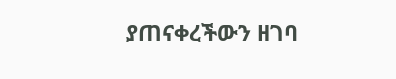ያጠናቀረችውን ዘገባ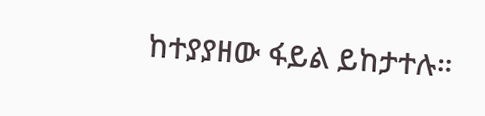ከተያያዘው ፋይል ይከታተሉ።